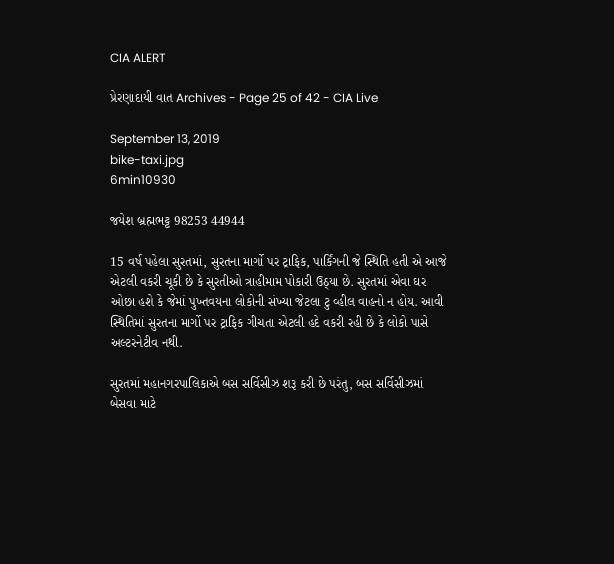CIA ALERT

પ્રેરણાદાયી વાત Archives - Page 25 of 42 - CIA Live

September 13, 2019
bike-taxi.jpg
6min10930

જયેશ બ્રહ્મભટ્ટ 98253 44944

15 વર્ષ પહેલા સુરતમાં, સુરતના માર્ગો પર ટ્રાફિક, પાર્કિંગની જે સ્થિતિ હતી એ આજે એટલી વકરી ચૂકી છે કે સુરતીઓ ત્રાહીમામ પોકારી ઉઠ્યા છે. સુરતમાં એવા ઘર ઓછા હશે કે જેમાં પુખ્તવયના લોકોની સંખ્યા જેટલા ટુ વ્હીલ વાહનો ન હોય. આવી સ્થિતિમાં સુરતના માર્ગો પર ટ્રાફિક ગીચતા એટલી હદે વકરી રહી છે કે લોકો પાસે અલ્ટરનેટીવ નથી.

સુરતમાં મહાનગરપાલિકાએ બસ સર્વિસીઝ શરૂ કરી છે પરંતુ, બસ સર્વિસીઝમાં બેસવા માટે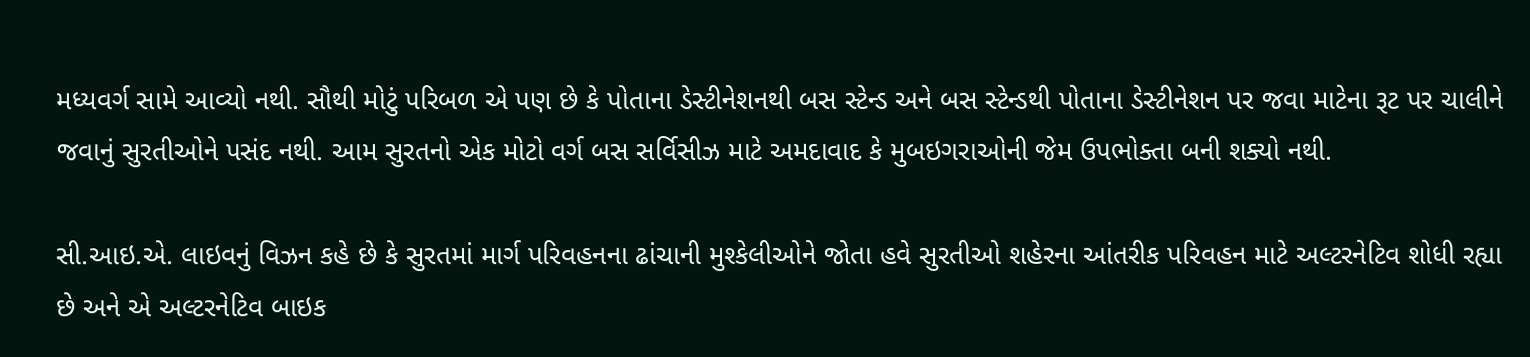મધ્યવર્ગ સામે આવ્યો નથી. સૌથી મોટું પરિબળ એ પણ છે કે પોતાના ડેસ્ટીનેશનથી બસ સ્ટેન્ડ અને બસ સ્ટેન્ડથી પોતાના ડેસ્ટીનેશન પર જવા માટેના રૂટ પર ચાલીને જવાનું સુરતીઓને પસંદ નથી. આમ સુરતનો એક મોટો વર્ગ બસ સર્વિસીઝ માટે અમદાવાદ કે મુબઇગરાઓની જેમ ઉપભોક્તા બની શક્યો નથી.

સી.આઇ.એ. લાઇવનું વિઝન કહે છે કે સુરતમાં માર્ગ પરિવહનના ઢાંચાની મુશ્કેલીઓને જોતા હવે સુરતીઓ શહેરના આંતરીક પરિવહન માટે અલ્ટરનેટિવ શોધી રહ્યા છે અને એ અલ્ટરનેટિવ બાઇક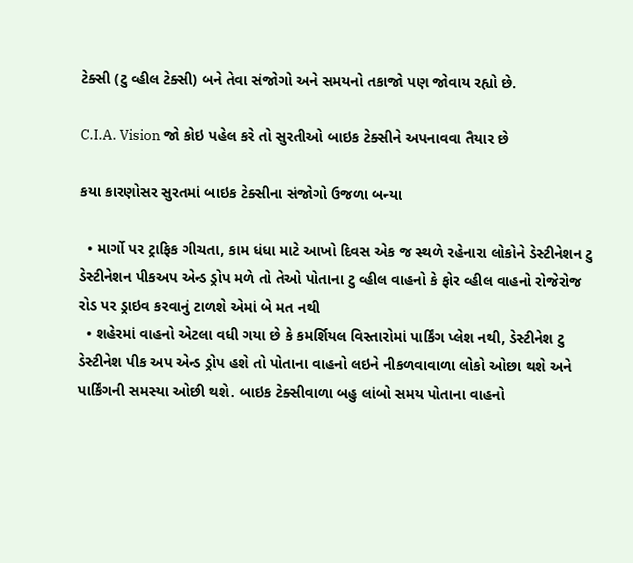ટેક્સી (ટુ વ્હીલ ટેક્સી) બને તેવા સંજોગો અને સમયનો તકાજો પણ જોવાય રહ્યો છે.

C.I.A. Vision જો કોઇ પહેલ કરે તો સુરતીઓ બાઇક ટેક્સીને અપનાવવા તૈયાર છે

કયા કારણોસર સુરતમાં બાઇક ટેક્સીના સંજોગો ઉજળા બન્યા

  • માર્ગો પર ટ્રાફિક ગીચતા, કામ ધંધા માટે આખો દિવસ એક જ સ્થળે રહેનારા લોકોને ડેસ્ટીનેશન ટુ ડેસ્ટીનેશન પીકઅપ એન્ડ ડ્રોપ મળે તો તેઓ પોતાના ટુ વ્હીલ વાહનો કે ફોર વ્હીલ વાહનો રોજેરોજ રોડ પર ડ્રાઇવ કરવાનું ટાળશે એમાં બે મત નથી
  • શહેરમાં વાહનો એટલા વધી ગયા છે કે કમર્શિયલ વિસ્તારોમાં પાર્કિંગ પ્લેશ નથી, ડેસ્ટીનેશ ટુ ડેસ્ટીનેશ પીક અપ એન્ડ ડ્રોપ હશે તો પોતાના વાહનો લઇને નીકળવાવાળા લોકો ઓછા થશે અને પાર્કિંગની સમસ્યા ઓછી થશે. બાઇક ટેક્સીવાળા બહુ લાંબો સમય પોતાના વાહનો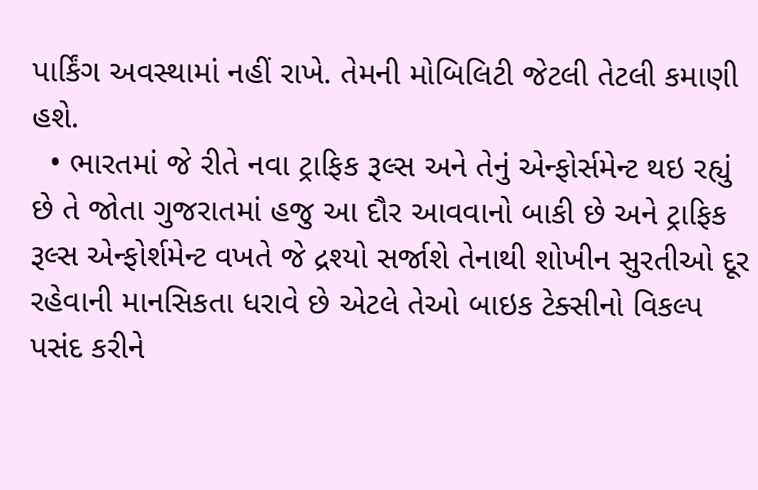પાર્કિંગ અવસ્થામાં નહીં રાખે. તેમની મોબિલિટી જેટલી તેટલી કમાણી હશે.
  • ભારતમાં જે રીતે નવા ટ્રાફિક રૂલ્સ અને તેનું એન્ફોર્સમેન્ટ થઇ રહ્યું છે તે જોતા ગુજરાતમાં હજુ આ દૌર આવવાનો બાકી છે અને ટ્રાફિક રૂલ્સ એન્ફોર્શમેન્ટ વખતે જે દ્રશ્યો સર્જાશે તેનાથી શોખીન સુરતીઓ દૂર રહેવાની માનસિકતા ધરાવે છે એટલે તેઓ બાઇક ટેક્સીનો વિકલ્પ પસંદ કરીને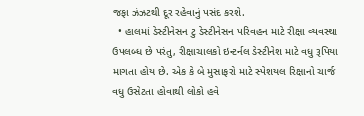જફા ઝંઝટથી દૂર રહેવાનું પસંદ કરશે.
  • હાલમાં ડેસ્ટીનેસન ટુ ડેસ્ટીનેસન પરિવહન માટે રીક્ષા વ્યવસ્થા ઉપલબ્ધ છે પરંતુ, રીક્ષાચાલકો ઇન્ટર્નલ ડેસ્ટીનેશ માટે વધુ રૂપિયા માગતા હોય છે. એક કે બે મુસાફરો માટે સ્પેશયલ રિક્ષાનો ચાર્જ વધુ ઉસેટતા હોવાથી લોકો હવે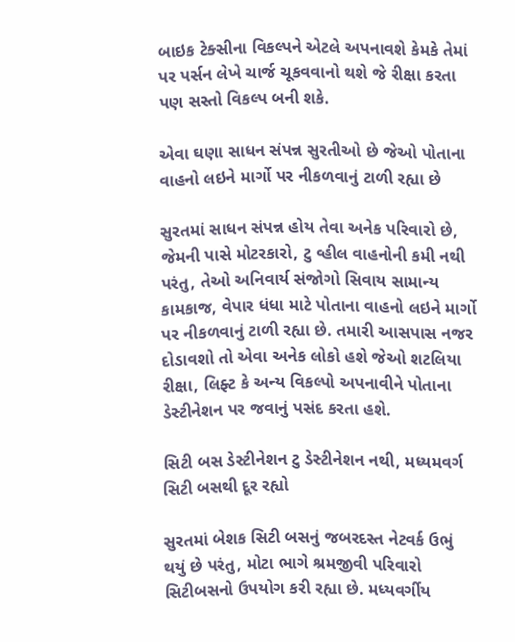બાઇક ટેક્સીના વિકલ્પને એટલે અપનાવશે કેમકે તેમાં પર પર્સન લેખે ચાર્જ ચૂકવવાનો થશે જે રીક્ષા કરતા પણ સસ્તો વિકલ્પ બની શકે.

એવા ઘણા સાધન સંપન્ન સુરતીઓ છે જેઓ પોતાના વાહનો લઇને માર્ગો પર નીકળવાનું ટાળી રહ્યા છે

સુરતમાં સાધન સંપન્ન હોય તેવા અનેક પરિવારો છે, જેમની પાસે મોટરકારો, ટુ વ્હીલ વાહનોની કમી નથી પરંતુ, તેઓ અનિવાર્ય સંજોગો સિવાય સામાન્ય કામકાજ, વેપાર ધંધા માટે પોતાના વાહનો લઇને માર્ગો પર નીકળવાનું ટાળી રહ્યા છે. તમારી આસપાસ નજર દોડાવશો તો એવા અનેક લોકો હશે જેઓ શટલિયા રીક્ષા, લિફ્ટ કે અન્ય વિકલ્પો અપનાવીને પોતાના ડેસ્ટીનેશન પર જવાનું પસંદ કરતા હશે.

સિટી બસ ડેસ્ટીનેશન ટુ ડેસ્ટીનેશન નથી, મધ્યમવર્ગ સિટી બસથી દૂર રહ્યો

સુરતમાં બેશક સિટી બસનું જબરદસ્ત નેટવર્ક ઉભું થયું છે પરંતુ, મોટા ભાગે શ્રમજીવી પરિવારો સિટીબસનો ઉપયોગ કરી રહ્યા છે. મધ્યવર્ગીય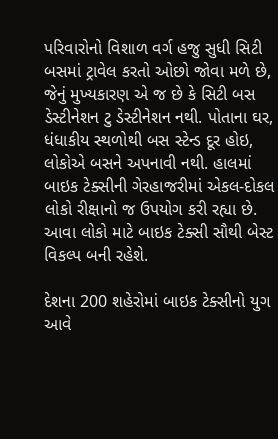પરિવારોનો વિશાળ વર્ગ હજુ સુધી સિટી બસમાં ટ્રાવેલ કરતો ઓછો જોવા મળે છે, જેનું મુખ્યકારણ એ જ છે કે સિટી બસ ડેસ્ટીનેશન ટુ ડેસ્ટીનેશન નથી. પોતાના ઘર, ધંધાકીય સ્થળોથી બસ સ્ટેન્ડ દૂર હોઇ, લોકોએ બસને અપનાવી નથી. હાલમાં બાઇક ટેક્સીની ગેરહાજરીમાં એકલ-દોકલ લોકો રીક્ષાનો જ ઉપયોગ કરી રહ્યા છે. આવા લોકો માટે બાઇક ટેક્સી સૌથી બેસ્ટ વિકલ્પ બની રહેશે.

દેશના 200 શહેરોમાં બાઇક ટેક્સીનો યુગ આવે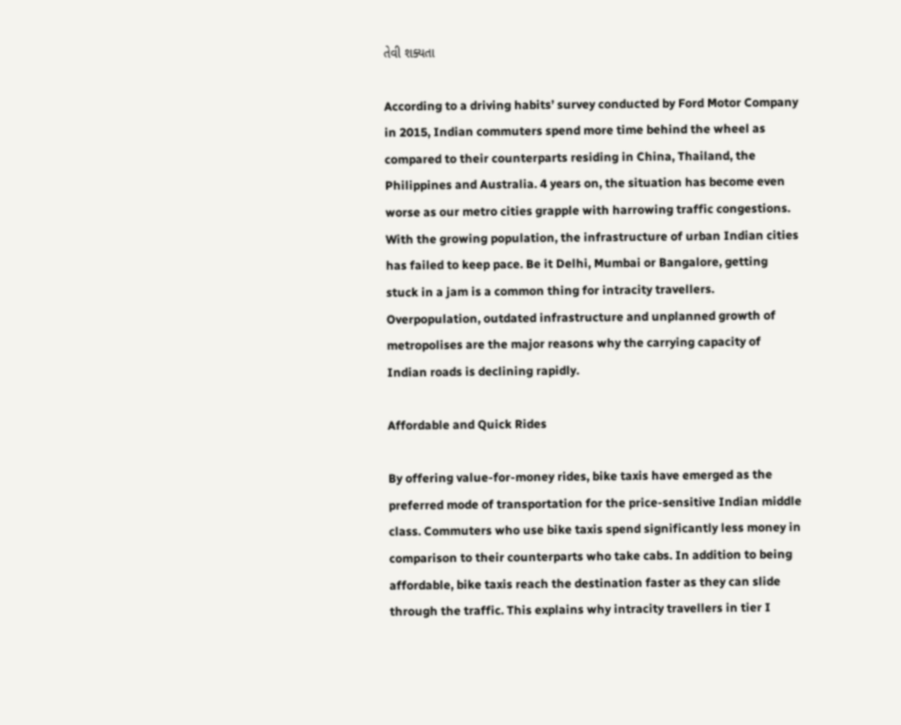તેવી શક્યતા

According to a driving habits’ survey conducted by Ford Motor Company in 2015, Indian commuters spend more time behind the wheel as compared to their counterparts residing in China, Thailand, the Philippines and Australia. 4 years on, the situation has become even worse as our metro cities grapple with harrowing traffic congestions. With the growing population, the infrastructure of urban Indian cities has failed to keep pace. Be it Delhi, Mumbai or Bangalore, getting stuck in a jam is a common thing for intracity travellers. Overpopulation, outdated infrastructure and unplanned growth of metropolises are the major reasons why the carrying capacity of Indian roads is declining rapidly.

Affordable and Quick Rides

By offering value-for-money rides, bike taxis have emerged as the preferred mode of transportation for the price-sensitive Indian middle class. Commuters who use bike taxis spend significantly less money in comparison to their counterparts who take cabs. In addition to being affordable, bike taxis reach the destination faster as they can slide through the traffic. This explains why intracity travellers in tier I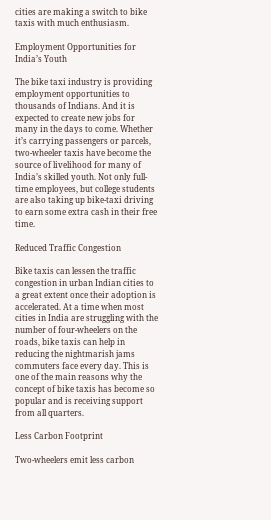cities are making a switch to bike taxis with much enthusiasm.

Employment Opportunities for India’s Youth

The bike taxi industry is providing employment opportunities to thousands of Indians. And it is expected to create new jobs for many in the days to come. Whether it’s carrying passengers or parcels, two-wheeler taxis have become the source of livelihood for many of India’s skilled youth. Not only full-time employees, but college students are also taking up bike-taxi driving to earn some extra cash in their free time.

Reduced Traffic Congestion

Bike taxis can lessen the traffic congestion in urban Indian cities to a great extent once their adoption is accelerated. At a time when most cities in India are struggling with the number of four-wheelers on the roads, bike taxis can help in reducing the nightmarish jams commuters face every day. This is one of the main reasons why the concept of bike taxis has become so popular and is receiving support from all quarters.

Less Carbon Footprint

Two-wheelers emit less carbon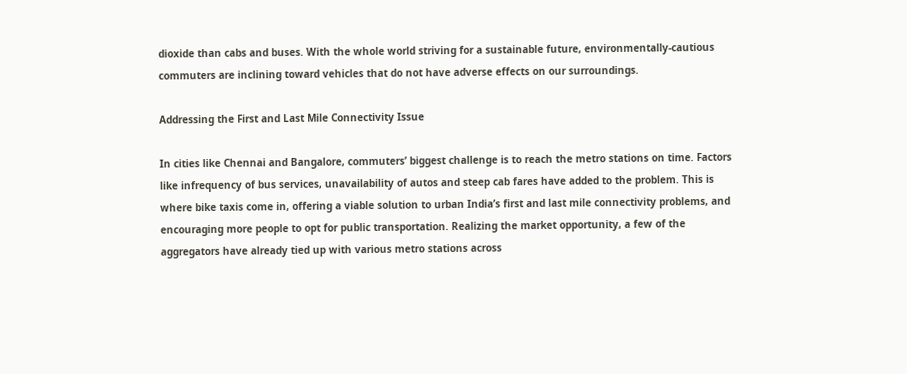dioxide than cabs and buses. With the whole world striving for a sustainable future, environmentally-cautious commuters are inclining toward vehicles that do not have adverse effects on our surroundings.

Addressing the First and Last Mile Connectivity Issue

In cities like Chennai and Bangalore, commuters’ biggest challenge is to reach the metro stations on time. Factors like infrequency of bus services, unavailability of autos and steep cab fares have added to the problem. This is where bike taxis come in, offering a viable solution to urban India’s first and last mile connectivity problems, and encouraging more people to opt for public transportation. Realizing the market opportunity, a few of the aggregators have already tied up with various metro stations across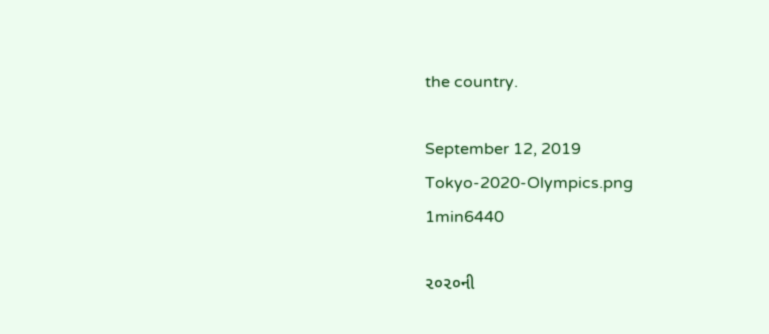the country.

September 12, 2019
Tokyo-2020-Olympics.png
1min6440

૨૦૨૦ની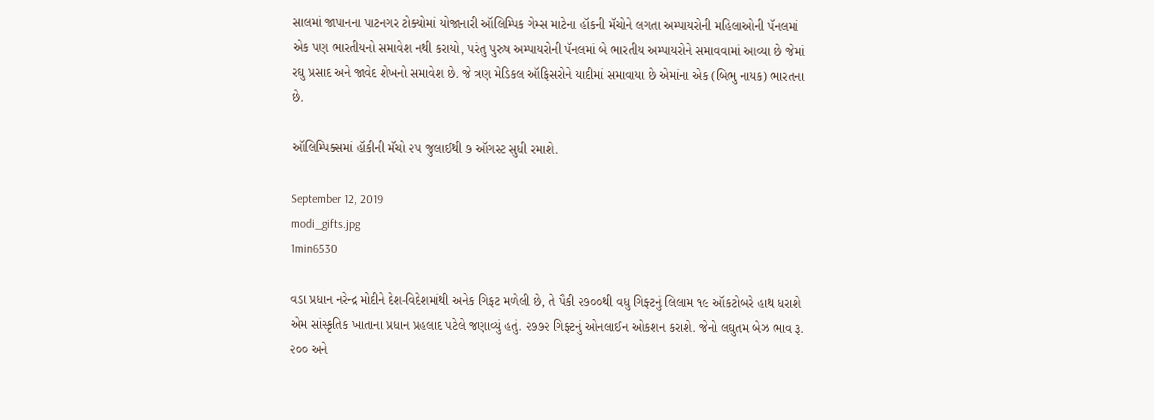સાલમાં જાપાનના પાટનગર ટોક્યોમાં યોજાનારી ઑલિમ્પિક ગેમ્સ માટેના હૉકની મૅચોને લગતા અમ્પાયરોની મહિલાઓની પૅનલમાં એક પણ ભારતીયનો સમાવેશ નથી કરાયો, પરંતુ પુરુષ અમ્પાયરોની પૅનલમાં બે ભારતીય અમ્પાયરોને સમાવવામાં આવ્યા છે જેમાં રઘુ પ્રસાદ અને જાવેદ શેખનો સમાવેશ છે. જે ત્રણ મેડિકલ ઑફિસરોને યાદીમાં સમાવાયા છે એમાંના એક (બિભુ નાયક) ભારતના છે.

ઑલિમ્પિક્સમાં હૉકીની મૅચો ૨૫ જુલાઈથી ૭ ઑગસ્ટ સુધી રમાશે.

September 12, 2019
modi_gifts.jpg
1min6530

વડા પ્રધાન નરેન્દ્ર મોદીને દેશ-વિદેશમાંથી અનેક ગિફટ મળેલી છે, તે પૈકી ૨૭૦૦થી વધુ ગિફ્ટનું લિલામ ૧૯ ઑકટોબરે હાથ ધરાશે એમ સાંસ્કૃતિક ખાતાના પ્રધાન પ્રહલાદ પટેલે જણાવ્યું હતું. ૨૭૭૨ ગિફ્ટનું ઓનલાઈન ઓકશન કરાશે. જેનો લઘુતમ બેઝ ભાવ રૂ. ૨૦૦ અને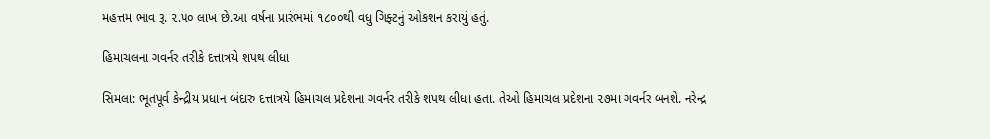મહત્તમ ભાવ રૂ. ૨.૫૦ લાખ છે.આ વર્ષના પ્રારંભમાં ૧૮૦૦થી વધુ ગિફ્ટનું ઓકશન કરાયું હતું.

હિમાચલના ગવર્નર તરીકે દત્તાત્રયે શપથ લીધા

સિમલા: ભૂતપૂર્વ કેન્દ્રીય પ્રધાન બંદારુ દત્તાત્રયે હિમાચલ પ્રદેશના ગવર્નર તરીકે શપથ લીધા હતા. તેઓ હિમાચલ પ્રદેશના ૨૭મા ગવર્નર બનશે. નરેન્દ્ર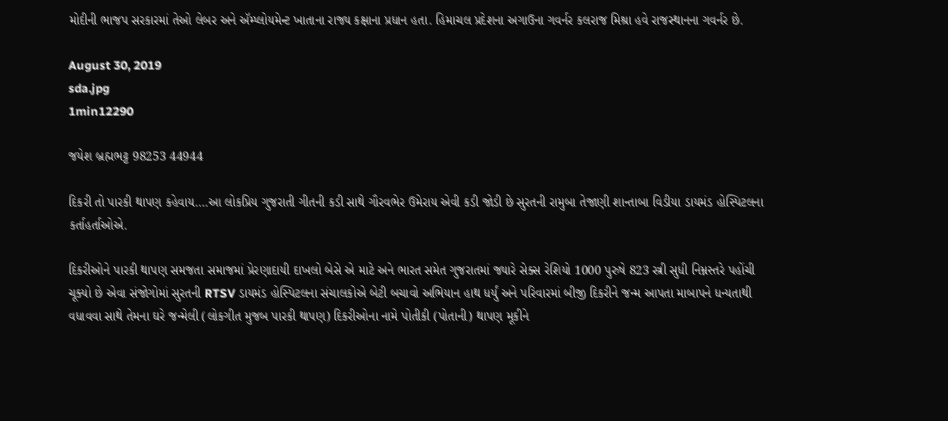મોદીની ભાજપ સરકારમાં તેઓ લેબર અને ઍમ્પ્લોયમેન્ટ ખાતાના રાજ્ય કક્ષાના પ્રધાન હતા. હિમાચલ પ્રદેશના અગાઉના ગવર્નર કલરાજ મિશ્રા હવે રાજસ્થાનના ગવર્નર છે.

August 30, 2019
sda.jpg
1min12290

જયેશ બ્રહ્મભટ્ટ 98253 44944

દિકરી તો પારકી થાપણ કહેવાય….આ લોકપ્રિય ગુજરાતી ગીતની કડી સાથે ગૌરવભેર ઉમેરાય એવી કડી જોડી છે સુરતની રામુબા તેજાણી શાન્તાબા વિડીયા ડાયમંડ હોસ્પિટલના કર્તાહર્તાઓએ.

દિકરીઓને પારકી થાપણ સમજતા સમાજમાં પ્રેરણાદાયી દાખલો બેસે એ માટે અને ભારત સમેત ગુજરાતમાં જ્યારે સેક્સ રેશિયો 1000 પુરુષે 823 સ્ત્રી સુધી નિમ્નસ્તરે પહોંચી ચૂક્યો છે એવા સંજોગોમાં સુરતની RTSV ડાયમંડ હોસ્પિટલના સંચાલકોએ બેટી બચાવો અભિયાન હાથ ધર્યું અને પરિવારમાં બીજી દિકરીને જન્મ આપતા માબાપને ધન્યતાથી વધાવવા સાથે તેમના ઘરે જન્મેલી (લોકગીત મુજબ પારકી થાપણ) દિકરીઓના નામે પોતીકી (પોતાની) થાપણ મૂકીને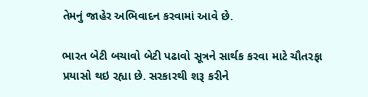તેમનું જાહેર અભિવાદન કરવામાં આવે છે.

ભારત બેટી બચાવો બેટી પઢાવો સૂત્રને સાર્થક કરવા માટે ચૌતરફા પ્રયાસો થઇ રહ્યા છે. સરકારથી શરૂ કરીને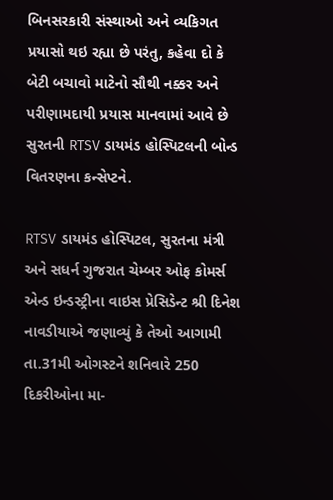બિનસરકારી સંસ્થાઓ અને વ્યકિગત પ્રયાસો થઇ રહ્યા છે પરંતુ, કહેવા દો કે બેટી બચાવો માટેનો સૌથી નક્કર અને પરીણામદાયી પ્રયાસ માનવામાં આવે છે સુરતની RTSV ડાયમંડ હોસ્પિટલની બોન્ડ વિતરણના કન્સેપ્ટને.

RTSV ડાયમંડ હોસ્પિટલ, સુરતના મંત્રી અને સધર્ન ગુજરાત ચેમ્બર ઓફ કોમર્સ એન્ડ ઇન્ડસ્ટ્રીના વાઇસ પ્રેસિડેન્ટ શ્રી દિનેશ નાવડીયાએ જણાવ્યું કે તેઓ આગામી તા.31મી ઓગસ્ટને શનિવારે 250 દિકરીઓના મા-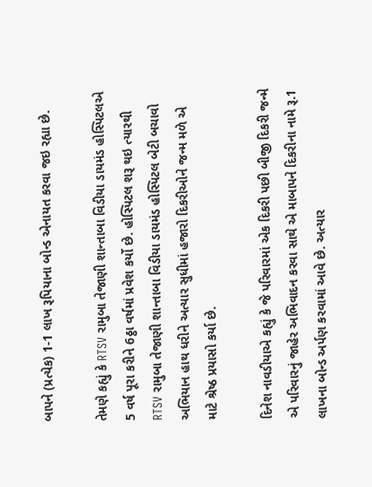બાપને (પ્રત્યેક) 1-1 લાખ રૂપિયાના બોન્ડ એનાયત કરવા જઇ રહ્યા છે.

તેમણે કહ્યું કે RTSV રામુબા તેજાણી શાન્તાબા વિડીયા ડાયમંડ હોસ્પિટલએ 5 વર્ષ પૂરા કરીને 6ઠ્ઠા વર્ષમાં પ્રવેશ કર્યો છે. હોસ્પિટલ શરૂ થઇ ત્યારથી RTSV રામુબા તેજાણી શાન્તાબા વિડીયા ડાયમંડ હોસ્પિટલ બેટી બચાવો અભિયાન હાથ ધરીને અત્યાર સુધીમાં હજારો દિકરીઓને જન્મ મળે એ માટે શ્રેષ્ઠ પ્રયાસો કર્યા છે.

દિનેશ નાવડીયાએ કહ્યું કે જે પરિવારમાં એક દિકરી પછી બીજી દિકરી જન્મે એ પરિવારનું જાહેર અભિવાદન કરવા સાથે એ માબાપને દિકરીના નામે રૂ.1 લાખના બોન્ડ અર્પણ કરવામાં આવે છે. અત્યાર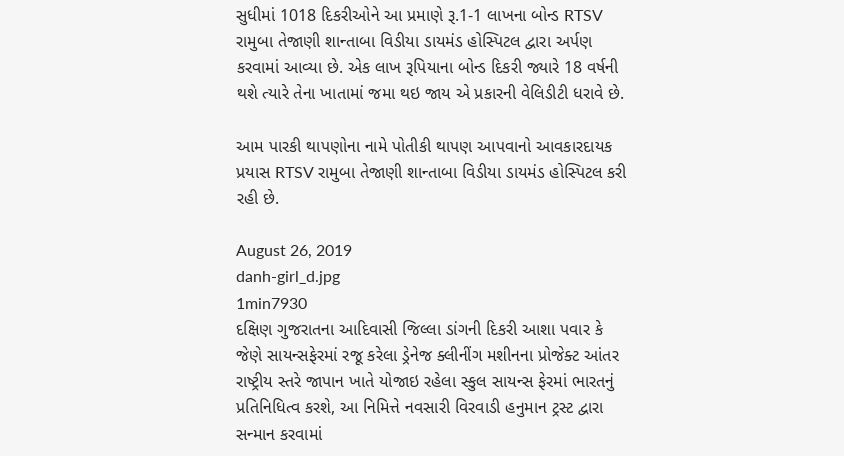સુધીમાં 1018 દિકરીઓને આ પ્રમાણે રૂ.1-1 લાખના બોન્ડ RTSV રામુબા તેજાણી શાન્તાબા વિડીયા ડાયમંડ હોસ્પિટલ દ્વારા અર્પણ કરવામાં આવ્યા છે. એક લાખ રૂપિયાના બોન્ડ દિકરી જ્યારે 18 વર્ષની થશે ત્યારે તેના ખાતામાં જમા થઇ જાય એ પ્રકારની વેલિડીટી ધરાવે છે.

આમ પારકી થાપણોના નામે પોતીકી થાપણ આપવાનો આવકારદાયક પ્રયાસ RTSV રામુબા તેજાણી શાન્તાબા વિડીયા ડાયમંડ હોસ્પિટલ કરી રહી છે.

August 26, 2019
danh-girl_d.jpg
1min7930
દક્ષિણ ગુજરાતના આદિવાસી જિલ્લા ડાંગની દિકરી આશા પવાર કે જેણે સાયન્સફેરમાં રજૂ કરેલા ડ્રેનેજ ક્લીનીંગ મશીનના પ્રોજેક્ટ આંતર રાષ્ટ્રીય સ્તરે જાપાન ખાતે યોજાઇ રહેલા સ્કુલ સાયન્સ ફેરમાં ભારતનું પ્રતિનિધિત્વ કરશે, આ નિમિત્તે નવસારી વિરવાડી હનુમાન ટ્રસ્ટ દ્વારા સન્માન કરવામાં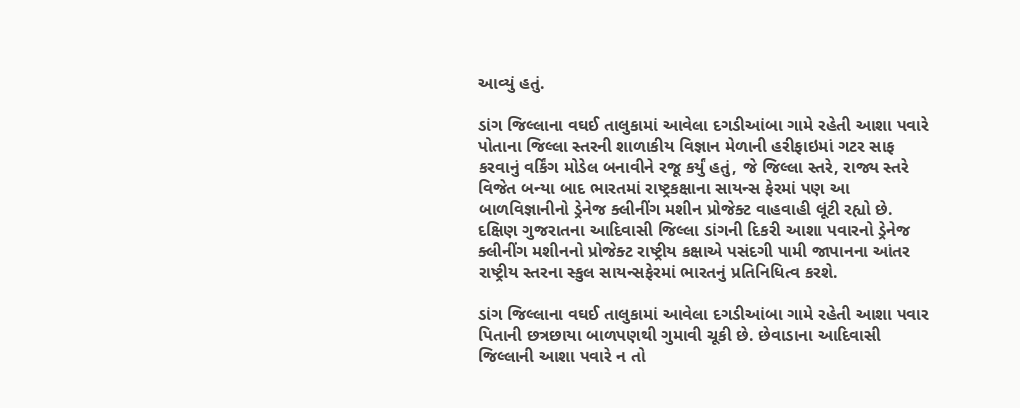આવ્યું હતું.

ડાંગ જિલ્લાના વઘઈ તાલુકામાં આવેલા દગડીઆંબા ગામે રહેતી આશા પવારે પોતાના જિલ્લા સ્તરની શાળાકીય વિજ્ઞાન મેળાની હરીફાઇમાં ગટર સાફ કરવાનું વર્કિંગ મોડેલ બનાવીને રજૂ કર્યું હતું, જે જિલ્લા સ્તરે, રાજ્ય સ્તરે વિજેત બન્યા બાદ ભારતમાં રાષ્ટ્રકક્ષાના સાયન્સ ફેરમાં પણ આ બાળવિજ્ઞાનીનો ડ્રેનેજ ક્લીનીંગ મશીન પ્રોજેક્ટ વાહવાહી લૂંટી રહ્યો છે. દક્ષિણ ગુજરાતના આદિવાસી જિલ્લા ડાંગની દિકરી આશા પવારનો ડ્રેનેજ ક્લીનીંગ મશીનનો પ્રોજેક્ટ રાષ્ટ્રીય કક્ષાએ પસંદગી પામી જાપાનના આંતર રાષ્ટ્રીય સ્તરના સ્કુલ સાયન્સફેરમાં ભારતનું પ્રતિનિધિત્વ કરશે.

ડાંગ જિલ્લાના વઘઈ તાલુકામાં આવેલા દગડીઆંબા ગામે રહેતી આશા પવાર પિતાની છત્રછાયા બાળપણથી ગુમાવી ચૂકી છે. છેવાડાના આદિવાસી જિલ્લાની આશા પવારે ન તો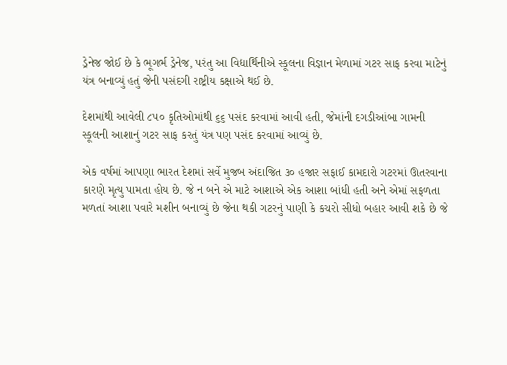ડ્રેનેજ જોઈ છે કે ભૂગર્ભ ડ્રેનેજ, પરંતુ આ વિદ્યાર્થિનીએ સ્કૂલના વિજ્ઞાન મેળામાં ગટર સાફ કરવા માટેનું યંત્ર બનાવ્યું હતું જેની પસંદગી રાષ્ટ્રીય કક્ષાએ થઈ છે.

દેશમાંથી આવેલી ૮૫૦ કૃતિઓમાંથી ૬૬ પસંદ કરવામાં આવી હતી, જેમાંની દગડીઆંબા ગામની સ્કૂલની આશાનું ગટર સાફ કરતું યંત્ર પણ પસંદ કરવામાં આવ્યું છે.

એક વર્ષમાં આપણા ભારત દેશમાં સર્વે મુજબ અંદાજિત ૩૦ હજાર સફાઈ કામદારો ગટરમાં ઊતરવાના કારણે મૃત્યુ પામતા હોય છે. જે ન બને એ માટે આશાએ એક આશા બાંધી હતી અને એમાં સફળતા મળતાં આશા પવારે મશીન બનાવ્યું છે જેના થકી ગટરનું પાણી કે કચરો સીધો બહાર આવી શકે છે જે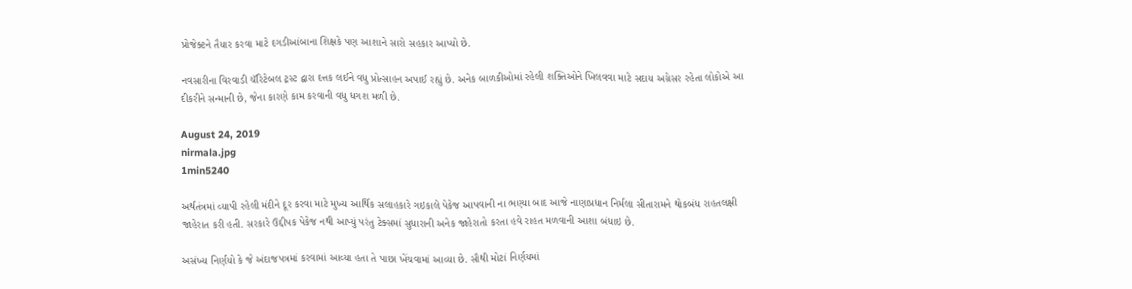પ્રોજેક્ટને તૈયાર કરવા માટે દગડીઆંબાના શિક્ષકે પણ આશાને સારો સહકાર આપ્યો છે.

નવસારીના વિરવાડી ચૅરિટેબલ ટ્રસ્ટ દ્વારા દત્તક લઈને વધુ પ્રોત્સાહન અપાઈ રહ્યું છે. અનેક બાળકીઓમાં રહેલી શક્તિઓને ખિલવવા માટે સદાય અગ્રેસર રહેતા લોકોએ આ દીકરીને સન્માની છે, જેના કારણે કામ કરવાની વધુ ધગશ મળી છે.

August 24, 2019
nirmala.jpg
1min5240

અર્થતંત્રમાં વ્યાપી રહેલી મંદીને દૂર કરવા માટે મુખ્ય આર્થિક સલાહકારે ગઇકાલે પેકેજ આપવાની ના ભણ્યા બાદ આજે નાણાપ્રધાન નિર્મલા સીતારામને થોકબંધ રાહતલક્ષી જાહેરાત કરી હતી. સરકારે ઉદ્દીપક પેકેજ નથી આપ્યું પરંતુ ટેક્સમાં સુધારાની અનેક જાહેરાતો કરતા હવે રાહત મળવાની આશા બંધાઇ છે.

અસંખ્ય નિર્ણયો કે જે અંદાજપત્રમાં કરવામાં આવ્યા હતા તે પાછા ખેંચવામાં આવ્યા છે. સૌથી મોટાં નિર્ણયમાં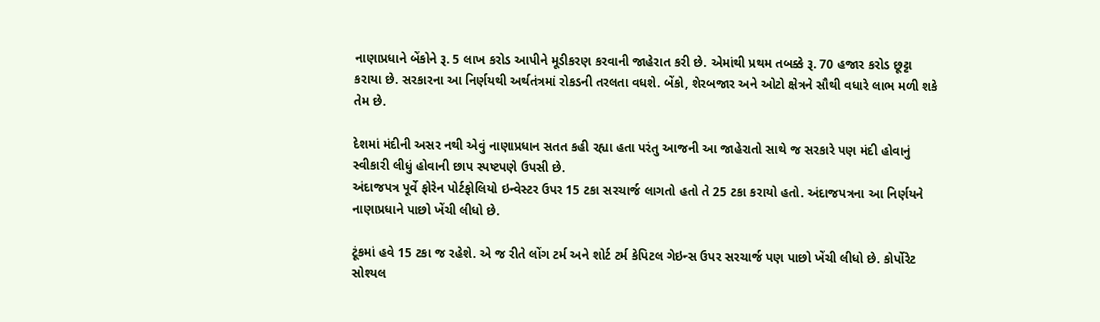નાણાપ્રધાને બેંકોને રૂ. 5 લાખ કરોડ આપીને મૂડીકરણ કરવાની જાહેરાત કરી છે. એમાંથી પ્રથમ તબક્કે રૂ. 70 હજાર કરોડ છૂટ્ટા કરાયા છે. સરકારના આ નિર્ણયથી અર્થતંત્રમાં રોકડની તરલતા વધશે. બેંકો, શેરબજાર અને ઓટો ક્ષેત્રને સૌથી વધારે લાભ મળી શકે તેમ છે.

દેશમાં મંદીની અસર નથી એવું નાણાપ્રધાન સતત કહી રહ્યા હતા પરંતુ આજની આ જાહેરાતો સાથે જ સરકારે પણ મંદી હોવાનું સ્વીકારી લીધું હોવાની છાપ સ્પષ્ટપણે ઉપસી છે.
અંદાજપત્ર પૂર્વે ફોરેન પોર્ટફોલિયો ઇન્વેસ્ટર ઉપર 15 ટકા સરચાર્જ લાગતો હતો તે 25 ટકા કરાયો હતો. અંદાજપત્રના આ નિર્ણયને નાણાપ્રધાને પાછો ખેંચી લીધો છે.

ટૂંકમાં હવે 15 ટકા જ રહેશે. એ જ રીતે લોંગ ટર્મ અને શોર્ટ ટર્મ કેપિટલ ગેઇન્સ ઉપર સરચાર્જ પણ પાછો ખેંચી લીધો છે. કોર્પોરેટ સોશ્યલ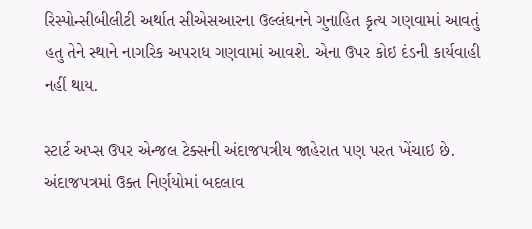રિસ્પોન્સીબીલીટી અર્થાત સીએસઆરના ઉલ્લંઘનને ગુનાહિત કૃત્ય ગણવામાં આવતું હતુ તેને સ્થાને નાગરિક અપરાધ ગણવામાં આવશે. એના ઉપર કોઇ દંડની કાર્યવાહી નહીં થાય.

સ્ટાર્ટ અપ્સ ઉપર એન્જલ ટેક્સની અંદાજપત્રીય જાહેરાત પણ પરત ખેંચાઇ છે. અંદાજપત્રમાં ઉક્ત નિર્ણયોમાં બદલાવ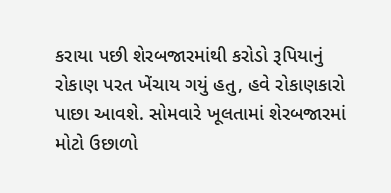કરાયા પછી શેરબજારમાંથી કરોડો રૂપિયાનું રોકાણ પરત ખેંચાય ગયું હતુ, હવે રોકાણકારો પાછા આવશે. સોમવારે ખૂલતામાં શેરબજારમાં મોટો ઉછાળો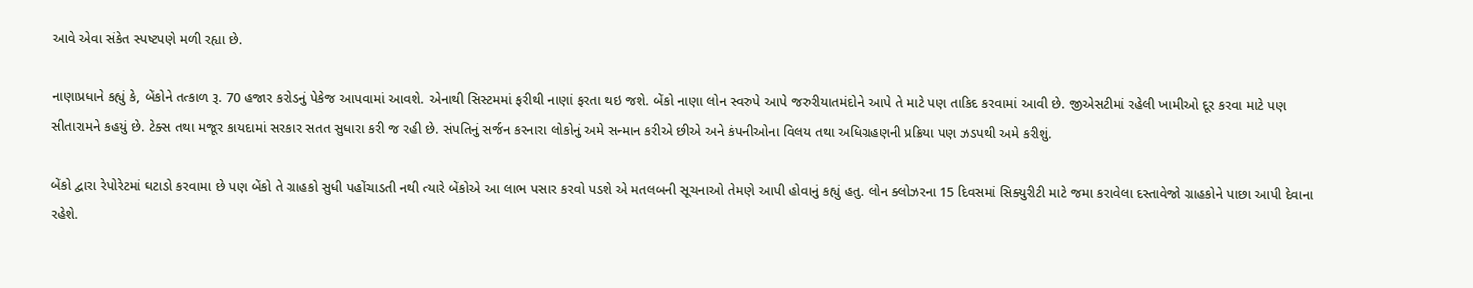આવે એવા સંકેત સ્પષ્ટપણે મળી રહ્યા છે.

નાણાપ્રધાને કહ્યું કે, બેંકોને તત્કાળ રૂ. 70 હજાર કરોડનું પેકેજ આપવામાં આવશે. એનાથી સિસ્ટમમાં ફરીથી નાણાં ફરતા થઇ જશે. બેંકો નાણા લોન સ્વરુપે આપે જરુરીયાતમંદોને આપે તે માટે પણ તાકિદ કરવામાં આવી છે. જીએસટીમાં રહેલી ખામીઓ દૂર કરવા માટે પણ સીતારામને કહયું છે. ટેક્સ તથા મજૂર કાયદામાં સરકાર સતત સુધારા કરી જ રહી છે. સંપતિનું સર્જન કરનારા લોકોનું અમે સન્માન કરીએ છીએ અને કંપનીઓના વિલય તથા અધિગ્રહણની પ્રક્રિયા પણ ઝડપથી અમે કરીશું.

બેંકો દ્વારા રેપોરેટમાં ઘટાડો કરવામા છે પણ બેંકો તે ગ્રાહકો સુધી પહોંચાડતી નથી ત્યારે બેંકોએ આ લાભ પસાર કરવો પડશે એ મતલબની સૂચનાઓ તેમણે આપી હોવાનું કહ્યું હતુ. લોન ક્લોઝરના 15 દિવસમાં સિક્યુરીટી માટે જમા કરાવેલા દસ્તાવેજો ગ્રાહકોને પાછા આપી દેવાના રહેશે.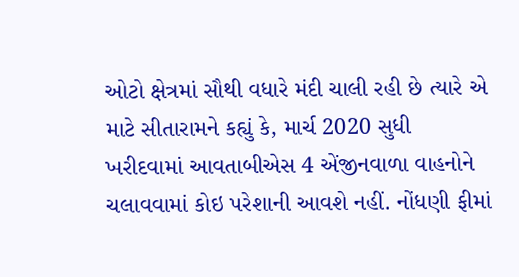ઓટો ક્ષેત્રમાં સૌથી વધારે મંદી ચાલી રહી છે ત્યારે એ માટે સીતારામને કહ્યું કે, માર્ચ 2020 સુધી ખરીદવામાં આવતાબીએસ 4 એંજીનવાળા વાહનોને ચલાવવામાં કોઇ પરેશાની આવશે નહીં. નોંધણી ફીમાં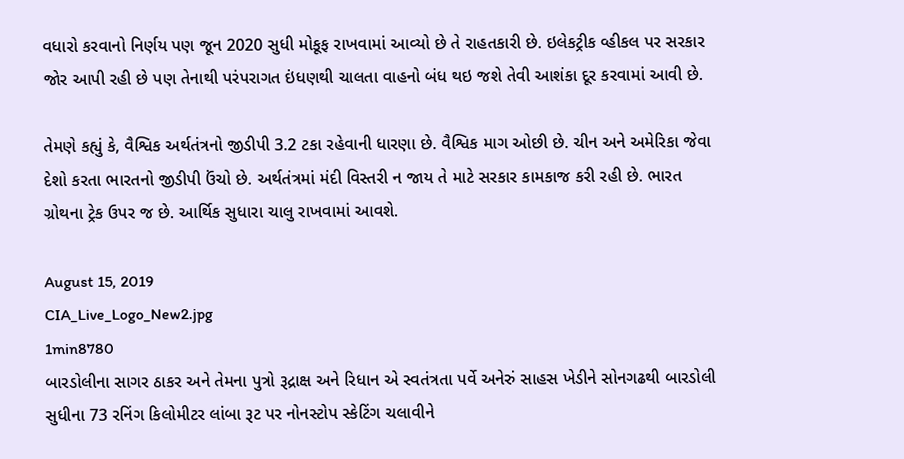વધારો કરવાનો નિર્ણય પણ જૂન 2020 સુધી મોકૂફ રાખવામાં આવ્યો છે તે રાહતકારી છે. ઇલેકટ્રીક વ્હીકલ પર સરકાર જોર આપી રહી છે પણ તેનાથી પરંપરાગત ઇંધણથી ચાલતા વાહનો બંધ થઇ જશે તેવી આશંકા દૂર કરવામાં આવી છે.

તેમણે કહ્યું કે, વૈશ્વિક અર્થતંત્રનો જીડીપી 3.2 ટકા રહેવાની ધારણા છે. વૈશ્વિક માગ ઓછી છે. ચીન અને અમેરિકા જેવા દેશો કરતા ભારતનો જીડીપી ઉંચો છે. અર્થતંત્રમાં મંદી વિસ્તરી ન જાય તે માટે સરકાર કામકાજ કરી રહી છે. ભારત ગ્રોથના ટ્રેક ઉપર જ છે. આર્થિક સુધારા ચાલુ રાખવામાં આવશે.

August 15, 2019
CIA_Live_Logo_New2.jpg
1min8780
બારડોલીના સાગર ઠાકર અને તેમના પુત્રો રૂદ્રાક્ષ અને રિધાન એ સ્વતંત્રતા પર્વે અનેરું સાહસ ખેડીને સોનગઢથી બારડોલી સુધીના 73 રનિંગ કિલોમીટર લાંબા રૂટ પર નોનસ્ટોપ સ્કેટિંગ ચલાવીને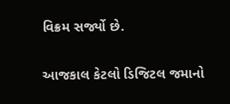વિક્રમ સર્જ્યો છે.

આજકાલ કેટલો ડિજિટલ જમાનો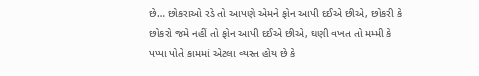છે… છોકરાઓ રડે તો આપણે એમને ફોન આપી દઈએ છીએ, છોકરી કે છોકરો જમે નહીં તો ફોન આપી દઈએ છીએ, ઘણી વખત તો મમ્મી કે પપ્પા પોતે કામમાં એટલા વ્યસ્ત હોય છે કે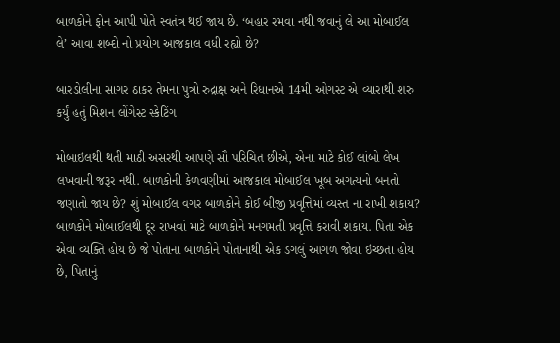બાળકોને ફોન આપી પોતે સ્વતંત્ર થઈ જાય છે. ‘બહાર રમવા નથી જવાનું લે આ મોબાઈલ લે’ આવા શબ્દો નો પ્રયોગ આજકાલ વધી રહ્યો છે?

બારડોલીના સાગર ઠાકર તેમના પુત્રો રુદ્રાક્ષ અને રિધાનએ 14મી ઓગસ્ટ એ વ્યારાથી શરુ કર્યું હતું મિશન લોંગેસ્ટ સ્કેટિંગ

મોબાઇલથી થતી માઠી અસરથી આપણે સૌ પરિચિત છીએ, એના માટે કોઈ લાંબો લેખ લખવાની જરૂર નથી. બાળકોની કેળવણીમાં આજકાલ મોબાઈલ ખૂબ અગત્યનો બનતો જણાતો જાય છે? શું મોબાઈલ વગર બાળકોને કોઈ બીજી પ્રવૃત્તિમાં વ્યસ્ત ના રાખી શકાય? બાળકોને મોબાઈલથી દૂર રાખવાં માટે બાળકોને મનગમતી પ્રવૃત્તિ કરાવી શકાય. પિતા એક એવા વ્યક્તિ હોય છે જે પોતાના બાળકોને પોતાનાથી એક ડગલું આગળ જોવા ઇચ્છતા હોય છે, પિતાનું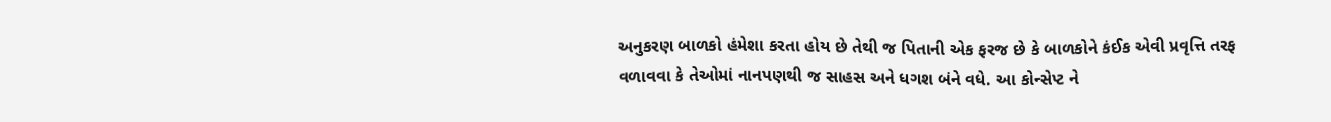અનુકરણ બાળકો હંમેશા કરતા હોય છે તેથી જ પિતાની એક ફરજ છે કે બાળકોને કંઈક એવી પ્રવૃત્તિ તરફ વળાવવા કે તેઓમાં નાનપણથી જ સાહસ અને ધગશ બંને વધે. આ કોન્સેપ્ટ ને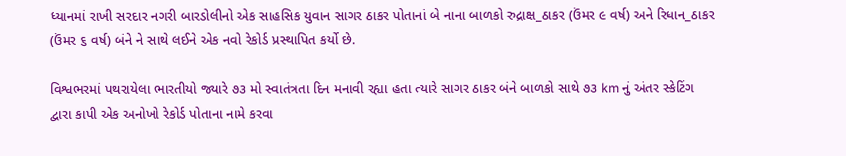ધ્યાનમાં રાખી સરદાર નગરી બારડોલીનો એક સાહસિક યુવાન સાગર ઠાકર પોતાનાં બે નાના બાળકો રુદ્રાક્ષ_ઠાકર (ઉંમર ૯ વર્ષ) અને રિધાન_ઠાકર (ઉંમર ૬ વર્ષ) બંને ને સાથે લઈને એક નવો રેકોર્ડ પ્રસ્થાપિત કર્યો છે.

વિશ્વભરમાં પથરાયેલા ભારતીયો જ્યારે ૭૩ મો સ્વાતંત્રતા દિન મનાવી રહ્યા હતા ત્યારે સાગર ઠાકર બંને બાળકો સાથે ૭૩ km નું અંતર સ્કેટિંગ દ્વારા કાપી એક અનોખો રેકોર્ડ પોતાના નામે કરવા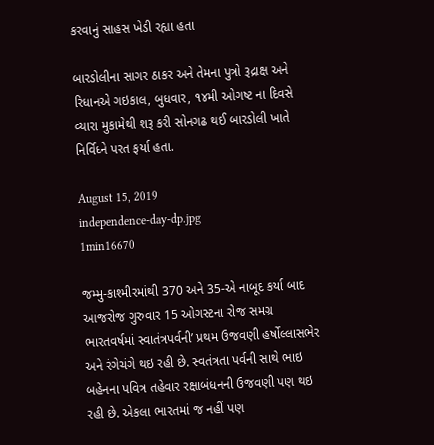કરવાનું સાહસ ખેડી રહ્યા હતા

બારડોલીના સાગર ઠાકર અને તેમના પુત્રો રૂદ્રાક્ષ અને રિધાનએ ગઇકાલ, બુધવાર, ૧૪મી ઓગષ્ટ ના દિવસે વ્યારા મુકામેથી શરૂ કરી સોનગઢ થઈ બારડોલી ખાતે નિર્વિધ્ને પરત ફર્યા હતા.

August 15, 2019
independence-day-dp.jpg
1min16670

જમ્મુ-કાશ્મીરમાંથી 370 અને 35-એ નાબૂદ કર્યા બાદ આજરોજ ગુરુવાર 15 ઓગસ્ટના રોજ સમગ્ર ભારતવર્ષમાં સ્વાતંત્રપર્વની’ પ્રથમ ઉજવણી હર્ષોલ્લાસભેર અને રંગેચંગે થઇ રહી છે. સ્વતંત્રતા પર્વની સાથે ભાઇ બહેનના પવિત્ર તહેવાર રક્ષાબંધનની ઉજવણી પણ થઇ રહી છે. એકલા ભારતમાં જ નહીં પણ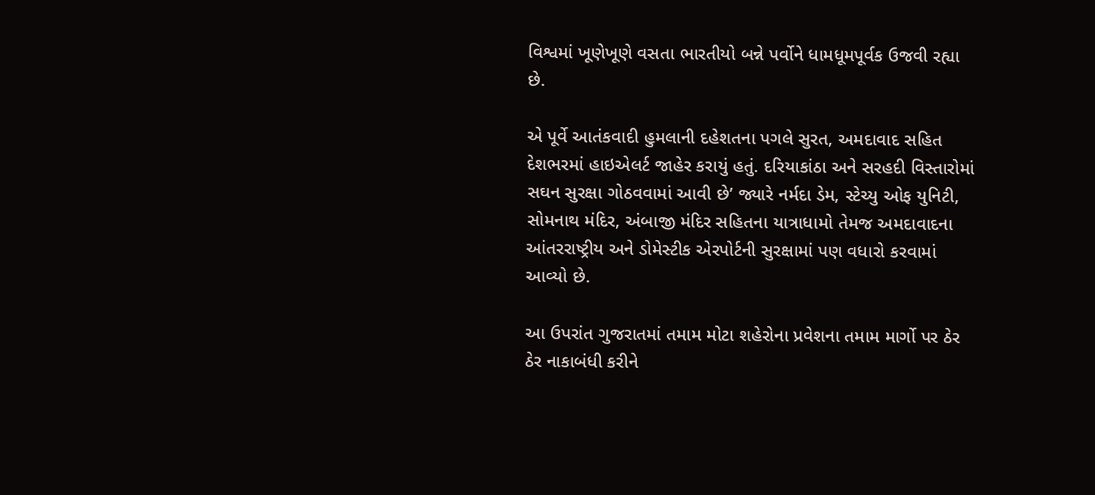વિશ્વમાં ખૂણેખૂણે વસતા ભારતીયો બન્ને પર્વોને ધામધૂમપૂર્વક ઉજવી રહ્યા છે.

એ પૂર્વે આતંકવાદી હુમલાની દહેશતના પગલે સુરત, અમદાવાદ સહિત દેશભરમાં હાઇએલર્ટ જાહેર કરાયું હતું. દરિયાકાંઠા અને સરહદી વિસ્તારોમાં સઘન સુરક્ષા ગોઠવવામાં આવી છે’ જ્યારે નર્મદા ડેમ, સ્ટેચ્યુ ઓફ યુનિટી, સોમનાથ મંદિર, અંબાજી મંદિર સહિતના યાત્રાધામો તેમજ અમદાવાદના આંતરરાષ્ટ્રીય અને ડોમેસ્ટીક એરપોર્ટની સુરક્ષામાં પણ વધારો કરવામાં આવ્યો છે.

આ ઉપરાંત ગુજરાતમાં તમામ મોટા શહેરોના પ્રવેશના તમામ માર્ગો પર ઠેર ઠેર નાકાબંધી કરીને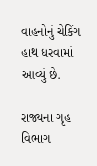વાહનોનું ચેકિંગ હાથ ધરવામાં આવ્યું છે.

રાજ્યના ગૃહ વિભાગ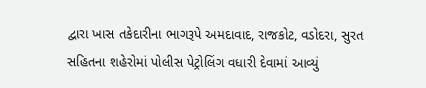દ્વારા ખાસ તકેદારીના ભાગરૂપે અમદાવાદ, રાજકોટ, વડોદરા, સુરત સહિતના શહેરોમાં પોલીસ પેટ્રોલિંગ વધારી દેવામાં આવ્યું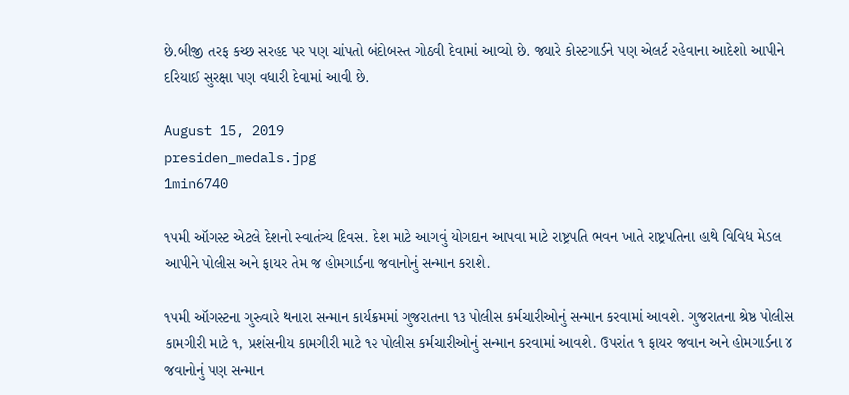છે.બીજી તરફ કચ્છ સરહદ પર પણ ચાંપતો બંદોબસ્ત ગોઠવી દેવામાં આવ્યો છે. જ્યારે કોસ્ટગાર્ડને પણ એલર્ટ રહેવાના આદેશો આપીને દરિયાઈ સુરક્ષા પણ વધારી દેવામાં આવી છે.

August 15, 2019
presiden_medals.jpg
1min6740

૧૫મી ઑગસ્ટ એટલે દેશનો સ્વાતંત્ર્ય દિવસ. દેશ માટે આગવું યોગદાન આપવા માટે રાષ્ટ્રપતિ ભવન ખાતે રાષ્ટ્રપતિના હાથે વિવિધ મેડલ આપીને પોલીસ અને ફાયર તેમ જ હોમગાર્ડના જવાનોનું સન્માન કરાશે.

૧૫મી ઑગસ્ટના ગુરુવારે થનારા સન્માન કાર્યક્રમમાં ગુજરાતના ૧૩ પોલીસ કર્મચારીઓનું સન્માન કરવામાં આવશે. ગુજરાતના શ્રેષ્ઠ પોલીસ કામગીરી માટે ૧, પ્રશંસનીય કામગીરી માટે ૧૨ પોલીસ કર્મચારીઓનું સન્માન કરવામાં આવશે. ઉપરાંત ૧ ફાયર જવાન અને હોમગાર્ડના ૪ જવાનોનું પણ સન્માન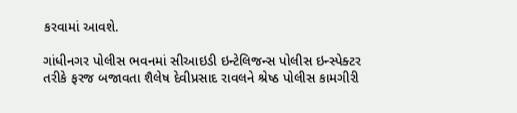કરવામાં આવશે.

ગાંધીનગર પોલીસ ભવનમાં સીઆઇડી ઇન્ટેલિજન્સ પોલીસ ઇન્સ્પેક્ટર તરીકે ફરજ બજાવતા શૈલેષ દેવીપ્રસાદ રાવલને શ્રેષ્ઠ પોલીસ કામગીરી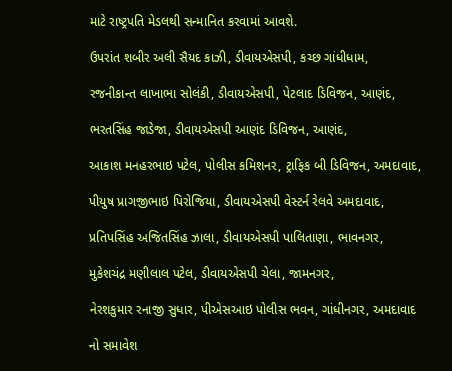માટે રાષ્ટ્રપતિ મેડલથી સન્માનિત કરવામાં આવશે.

ઉપરાંત શબીર અલી સૈયદ કાઝી, ડીવાયએસપી, કચ્છ ગાંધીધામ,

રજનીકાન્ત લાખાભા સોલંકી, ડીવાયએસપી, પેટલાદ ડિવિજન, આણંદ,

ભરતસિંહ જાડેજા, ડીવાયએસપી આણંદ ડિવિજન, આણંદ,

આકાશ મનહરભાઇ પટેલ, પોલીસ કમિશનર, ટ્રાફિક બી ડિવિજન, અમદાવાદ,

પીયુષ પ્રાગજીભાઇ પિરોજિયા, ડીવાયએસપી વેસ્ટર્ન રેલવે અમદાવાદ,

પ્રતિપસિંહ અજિતસિંહ ઝાલા, ડીવાયએસપી પાલિતાણા, ભાવનગર,

મુકેશચંદ્ર મણીલાલ પટેલ, ડીવાયએસપી ચેલા, જામનગર,

નેરશકુમાર રનાજી સુધાર, પીએસઆઇ પોલીસ ભવન, ગાંધીનગર, અમદાવાદ

નો સમાવેશ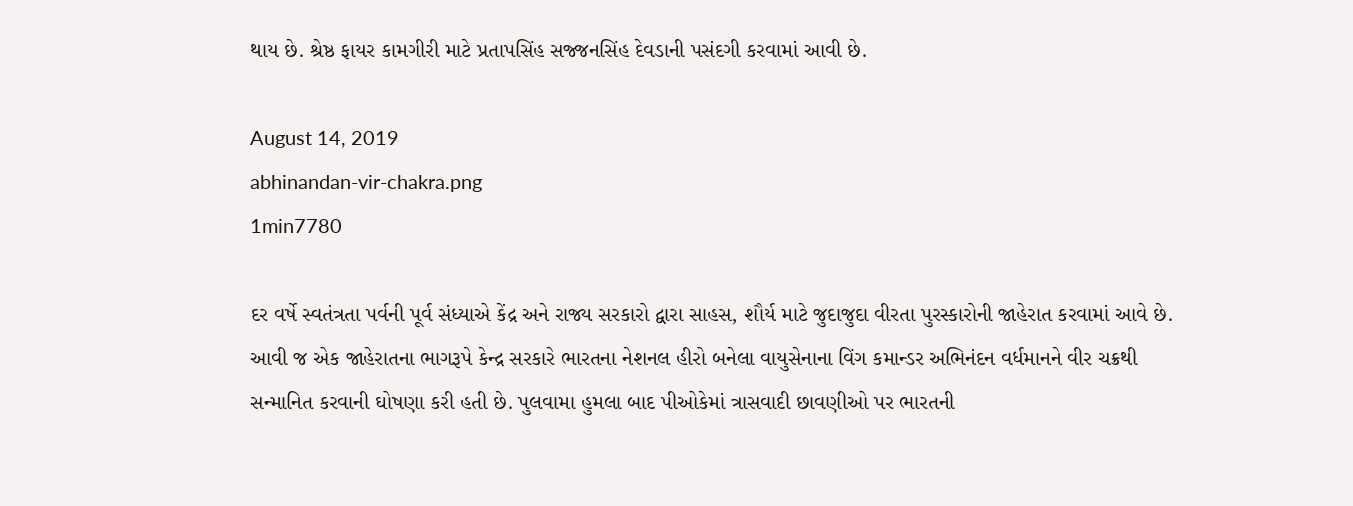થાય છે. શ્રેષ્ઠ ફાયર કામગીરી માટે પ્રતાપસિંહ સજ્જનસિંહ દેવડાની પસંદગી કરવામાં આવી છે.

August 14, 2019
abhinandan-vir-chakra.png
1min7780

દર વર્ષે સ્વતંત્રતા પર્વની પૂર્વ સંધ્યાએ કેંદ્ર અને રાજ્ય સરકારો દ્વારા સાહસ, શૌર્ય માટે જુદાજુદા વીરતા પુરસ્કારોની જાહેરાત કરવામાં આવે છે. આવી જ એક જાહેરાતના ભાગરૂપે કેન્દ્ર સરકારે ભારતના નેશનલ હીરો બનેલા વાયુસેનાના વિંગ કમાન્ડર અભિનંદન વર્ધમાનને વીર ચક્રથી સન્માનિત કરવાની ઘોષણા કરી હતી છે. પુલવામા હુમલા બાદ પીઓકેમાં ત્રાસવાદી છાવણીઓ પર ભારતની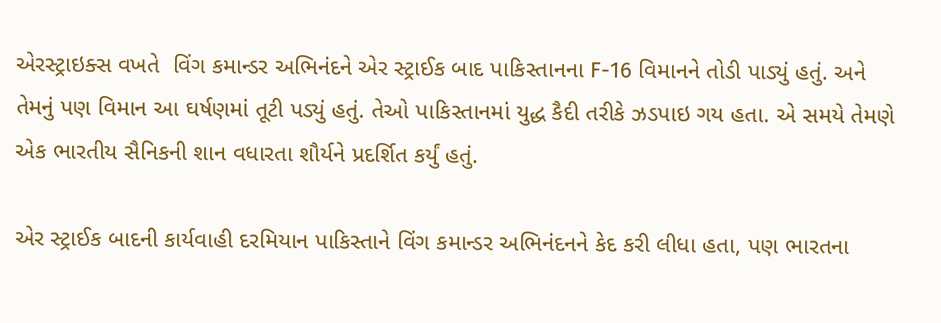એરસ્ટ્રાઇક્સ વખતે  વિંગ કમાન્ડર અભિનંદને એર સ્ટ્રાઈક બાદ પાકિસ્તાનના F-16 વિમાનને તોડી પાડ્યું હતું. અને તેમનું પણ વિમાન આ ઘર્ષણમાં તૂટી પડ્યું હતું. તેઓ પાકિસ્તાનમાં યુદ્ધ કૈદી તરીકે ઝડપાઇ ગય હતા. એ સમયે તેમણે એક ભારતીય સૈનિકની શાન વધારતા શૌર્યને પ્રદર્શિત કર્યું હતું.

એર સ્ટ્રાઈક બાદની કાર્યવાહી દરમિયાન પાકિસ્તાને વિંગ કમાન્ડર અભિનંદનને કેદ કરી લીધા હતા, પણ ભારતના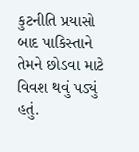કુટનીતિ પ્રયાસો બાદ પાકિસ્તાને તેમને છોડવા માટે વિવશ થવું પડ્યું હતું.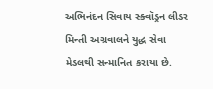અભિનંદન સિવાય સ્ક્વૉડ્રન લીડર મિન્તી અગ્રવાલને યુદ્ધ સેવા મેડલથી સન્માનિત કરાયા છે.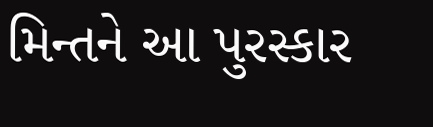મિન્તને આ પુરસ્કાર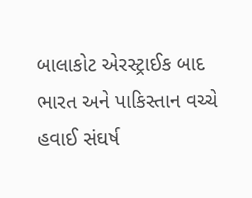બાલાકોટ એરસ્ટ્રાઈક બાદ ભારત અને પાકિસ્તાન વચ્ચે હવાઈ સંઘર્ષ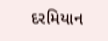દરમિયાન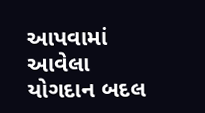આપવામાં આવેલા યોગદાન બદલ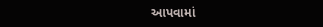આપવામાં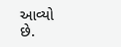આવ્યો છે.